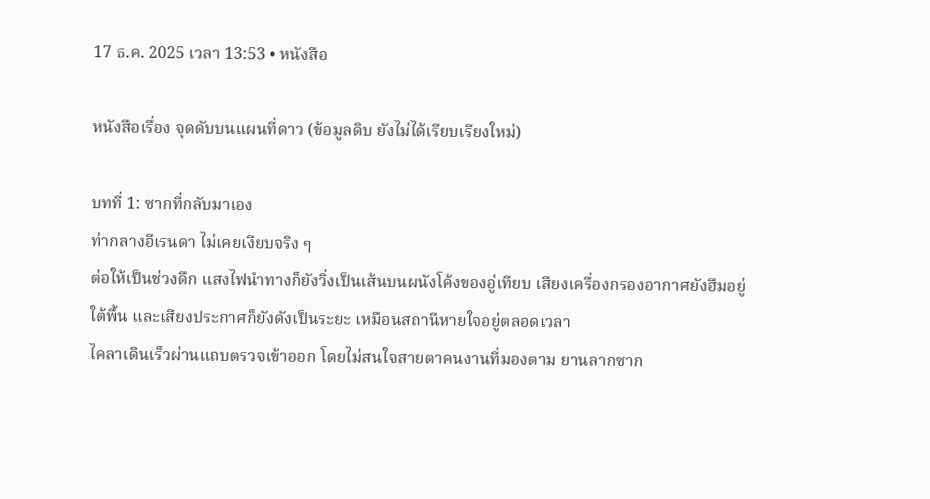17 ธ.ค. 2025 เวลา 13:53 • หนังสือ

หนังสือเรื่อง จุดดับบนแผนที่ดาว (ข้อมูลดิบ ยังไม่ได้เรียบเรียงใหม่)

บทที่ 1: ซากที่กลับมาเอง
ท่ากลางอีเรนดา ไม่เคยเงียบจริง ๆ
ต่อให้เป็นช่วงดึก แสงไฟนำทางก็ยังวิ่งเป็นเส้นบนผนังโค้งของอู่เทียบ เสียงเครื่องกรองอากาศยังฮึมอยู่ใต้พื้น และเสียงประกาศก็ยังดังเป็นระยะ เหมือนสถานีหายใจอยู่ตลอดเวลา
ไคลาเดินเร็วผ่านแถบตรวจเข้าออก โดยไม่สนใจสายตาคนงานที่มองตาม ยานลากซาก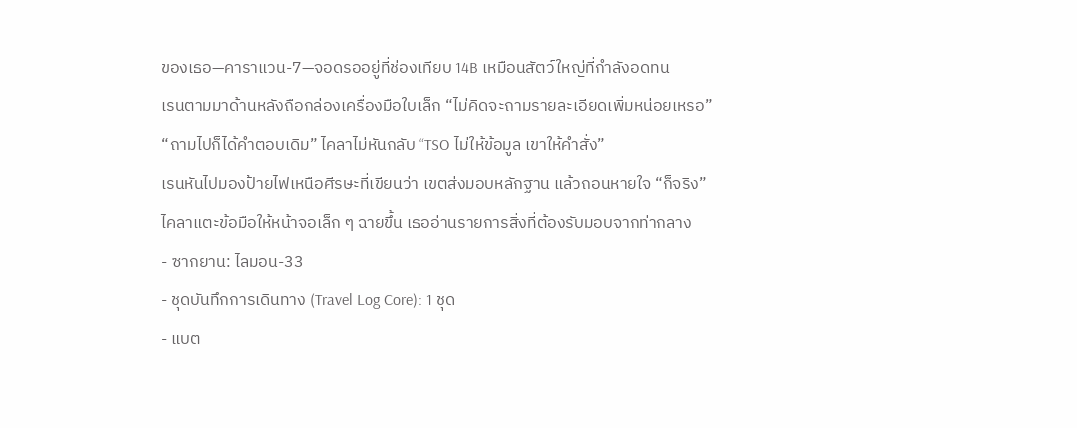ของเธอ—คาราแวน-7—จอดรออยู่ที่ช่องเทียบ 14B เหมือนสัตว์ใหญ่ที่กำลังอดทน
เรนตามมาด้านหลังถือกล่องเครื่องมือใบเล็ก “ไม่คิดจะถามรายละเอียดเพิ่มหน่อยเหรอ”
“ถามไปก็ได้คำตอบเดิม” ไคลาไม่หันกลับ “TSO ไม่ให้ข้อมูล เขาให้คำสั่ง”
เรนหันไปมองป้ายไฟเหนือศีรษะที่เขียนว่า เขตส่งมอบหลักฐาน แล้วถอนหายใจ “ก็จริง”
ไคลาแตะข้อมือให้หน้าจอเล็ก ๆ ฉายขึ้น เธออ่านรายการสิ่งที่ต้องรับมอบจากท่ากลาง
- ซากยาน: ไลมอน-33
- ชุดบันทึกการเดินทาง (Travel Log Core): 1 ชุด
- แบต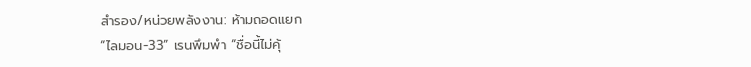สำรอง/หน่วยพลังงาน: ห้ามถอดแยก
“ไลมอน-33” เรนพึมพำ “ชื่อนี้ไม่คุ้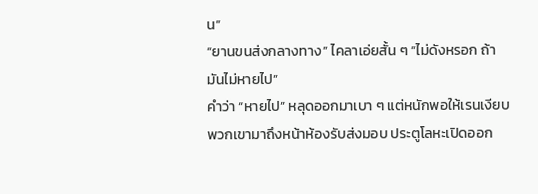น”
“ยานขนส่งกลางทาง” ไคลาเอ่ยสั้น ๆ “ไม่ดังหรอก ถ้ามันไม่หายไป”
คำว่า “หายไป” หลุดออกมาเบา ๆ แต่หนักพอให้เรนเงียบ
พวกเขามาถึงหน้าห้องรับส่งมอบ ประตูโลหะเปิดออก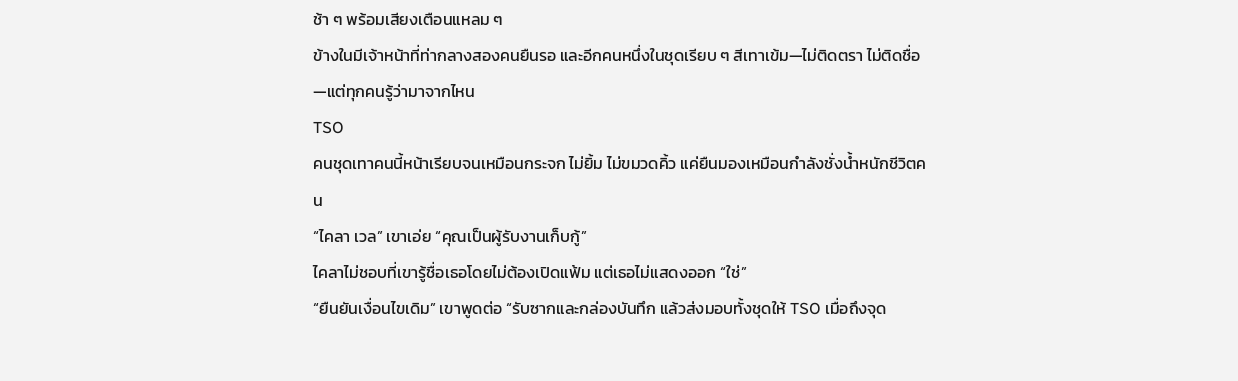ช้า ๆ พร้อมเสียงเตือนแหลม ๆ
ข้างในมีเจ้าหน้าที่ท่ากลางสองคนยืนรอ และอีกคนหนึ่งในชุดเรียบ ๆ สีเทาเข้ม—ไม่ติดตรา ไม่ติดชื่อ—แต่ทุกคนรู้ว่ามาจากไหน
TSO
คนชุดเทาคนนี้หน้าเรียบจนเหมือนกระจก ไม่ยิ้ม ไม่ขมวดคิ้ว แค่ยืนมองเหมือนกำลังชั่งน้ำหนักชีวิตคน
“ไคลา เวล” เขาเอ่ย “คุณเป็นผู้รับงานเก็บกู้”
ไคลาไม่ชอบที่เขารู้ชื่อเธอโดยไม่ต้องเปิดแฟ้ม แต่เธอไม่แสดงออก “ใช่”
“ยืนยันเงื่อนไขเดิม” เขาพูดต่อ “รับซากและกล่องบันทึก แล้วส่งมอบทั้งชุดให้ TSO เมื่อถึงจุด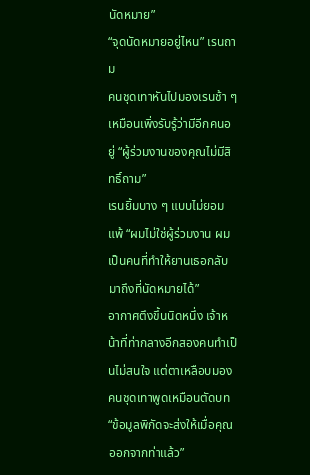นัดหมาย”
“จุดนัดหมายอยู่ไหน” เรนถาม
คนชุดเทาหันไปมองเรนช้า ๆ เหมือนเพิ่งรับรู้ว่ามีอีกคนอยู่ “ผู้ร่วมงานของคุณไม่มีสิทธิ์ถาม”
เรนยิ้มบาง ๆ แบบไม่ยอมแพ้ “ผมไม่ใช่ผู้ร่วมงาน ผมเป็นคนที่ทำให้ยานเธอกลับมาถึงที่นัดหมายได้”
อากาศตึงขึ้นนิดหนึ่ง เจ้าหน้าที่ท่ากลางอีกสองคนทำเป็นไม่สนใจ แต่ตาเหลือบมอง
คนชุดเทาพูดเหมือนตัดบท “ข้อมูลพิกัดจะส่งให้เมื่อคุณออกจากท่าแล้ว”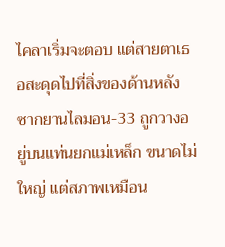ไคลาเริ่มจะตอบ แต่สายตาเธอสะดุดไปที่สิ่งของด้านหลัง
ซากยานไลมอน-33 ถูกวางอยู่บนแท่นยกแม่เหล็ก ขนาดไม่ใหญ่ แต่สภาพเหมือน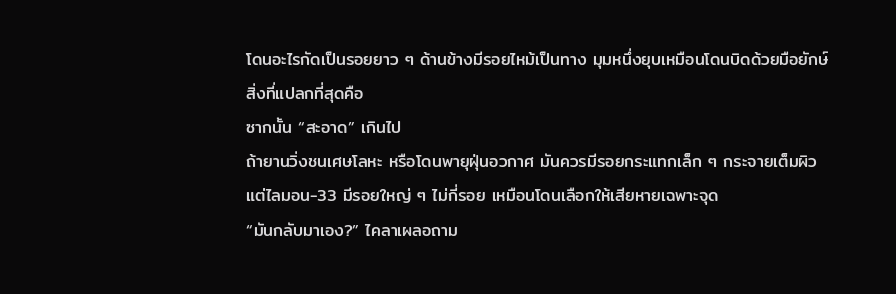โดนอะไรกัดเป็นรอยยาว ๆ ด้านข้างมีรอยไหม้เป็นทาง มุมหนึ่งยุบเหมือนโดนบิดด้วยมือยักษ์
สิ่งที่แปลกที่สุดคือ
ซากนั้น “สะอาด” เกินไป
ถ้ายานวิ่งชนเศษโลหะ หรือโดนพายุฝุ่นอวกาศ มันควรมีรอยกระแทกเล็ก ๆ กระจายเต็มผิว
แต่ไลมอน-33 มีรอยใหญ่ ๆ ไม่กี่รอย เหมือนโดนเลือกให้เสียหายเฉพาะจุด
“มันกลับมาเอง?” ไคลาเผลอถาม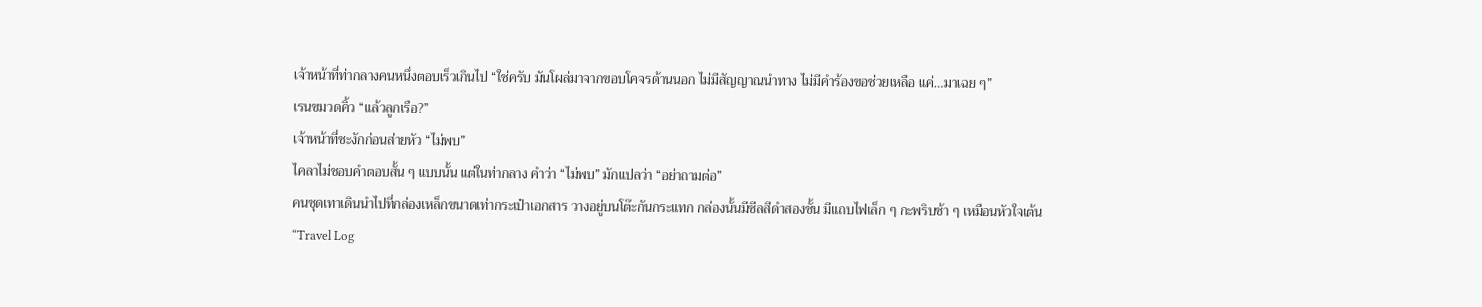เจ้าหน้าที่ท่ากลางคนหนึ่งตอบเร็วเกินไป “ใช่ครับ มันโผล่มาจากขอบโคจรด้านนอก ไม่มีสัญญาณนำทาง ไม่มีคำร้องขอช่วยเหลือ แค่…มาเฉย ๆ”
เรนขมวดคิ้ว “แล้วลูกเรือ?”
เจ้าหน้าที่ชะงักก่อนส่ายหัว “ไม่พบ”
ไคลาไม่ชอบคำตอบสั้น ๆ แบบนั้น แต่ในท่ากลาง คำว่า “ไม่พบ” มักแปลว่า “อย่าถามต่อ”
คนชุดเทาเดินนำไปที่กล่องเหล็กขนาดเท่ากระเป๋าเอกสาร วางอยู่บนโต๊ะกันกระแทก กล่องนั้นมีซีลสีดำสองชั้น มีแถบไฟเล็ก ๆ กะพริบช้า ๆ เหมือนหัวใจเต้น
“Travel Log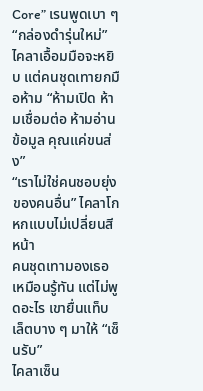Core” เรนพูดเบา ๆ “กล่องดำรุ่นใหม่”
ไคลาเอื้อมมือจะหยิบ แต่คนชุดเทายกมือห้าม “ห้ามเปิด ห้ามเชื่อมต่อ ห้ามอ่านข้อมูล คุณแค่ขนส่ง”
“เราไม่ใช่คนชอบยุ่งของคนอื่น” ไคลาโกหกแบบไม่เปลี่ยนสีหน้า
คนชุดเทามองเธอเหมือนรู้ทัน แต่ไม่พูดอะไร เขายื่นแท็บเล็ตบาง ๆ มาให้ “เซ็นรับ”
ไคลาเซ็น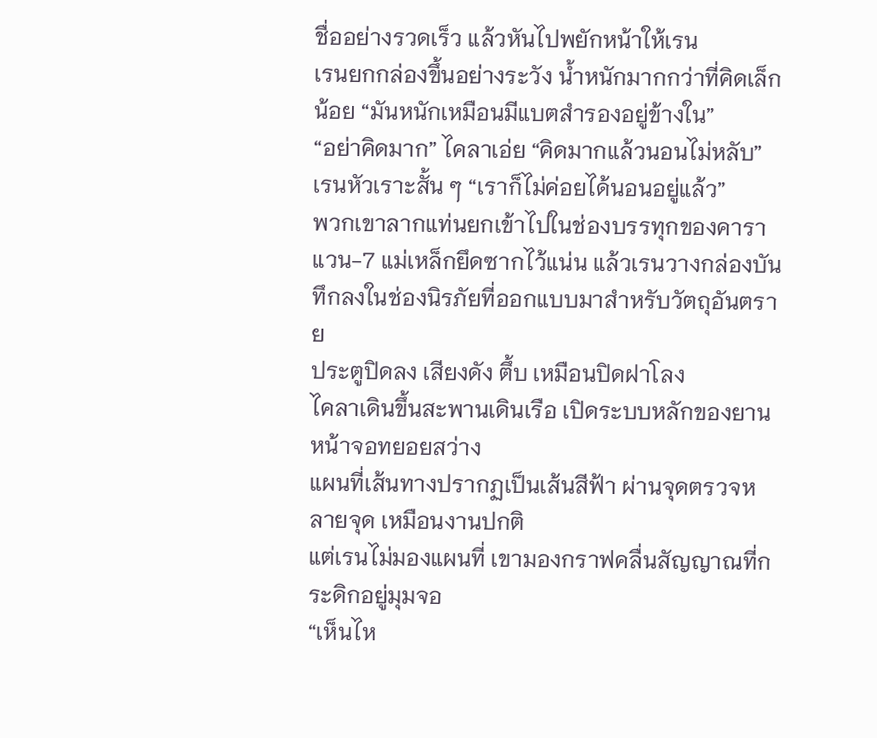ชื่ออย่างรวดเร็ว แล้วหันไปพยักหน้าให้เรน
เรนยกกล่องขึ้นอย่างระวัง น้ำหนักมากกว่าที่คิดเล็กน้อย “มันหนักเหมือนมีแบตสำรองอยู่ข้างใน”
“อย่าคิดมาก” ไคลาเอ่ย “คิดมากแล้วนอนไม่หลับ”
เรนหัวเราะสั้น ๆ “เราก็ไม่ค่อยได้นอนอยู่แล้ว”
พวกเขาลากแท่นยกเข้าไปในช่องบรรทุกของคาราแวน-7 แม่เหล็กยึดซากไว้แน่น แล้วเรนวางกล่องบันทึกลงในช่องนิรภัยที่ออกแบบมาสำหรับวัตถุอันตราย
ประตูปิดลง เสียงดัง ตึ้บ เหมือนปิดฝาโลง
ไคลาเดินขึ้นสะพานเดินเรือ เปิดระบบหลักของยาน หน้าจอทยอยสว่าง
แผนที่เส้นทางปรากฏเป็นเส้นสีฟ้า ผ่านจุดตรวจหลายจุด เหมือนงานปกติ
แต่เรนไม่มองแผนที่ เขามองกราฟคลื่นสัญญาณที่กระดิกอยู่มุมจอ
“เห็นไห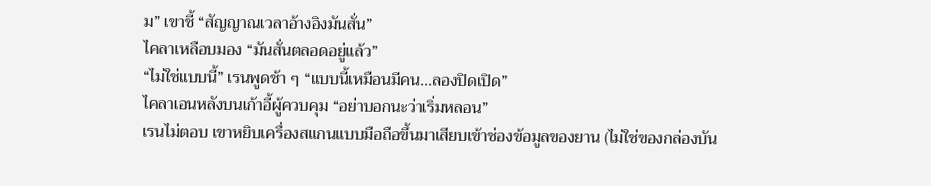ม” เขาชี้ “สัญญาณเวลาอ้างอิงมันสั่น”
ไคลาเหลือบมอง “มันสั่นตลอดอยู่แล้ว”
“ไม่ใช่แบบนี้” เรนพูดช้า ๆ “แบบนี้เหมือนมีคน…ลองปิดเปิด”
ไคลาเอนหลังบนเก้าอี้ผู้ควบคุม “อย่าบอกนะว่าเริ่มหลอน”
เรนไม่ตอบ เขาหยิบเครื่องสแกนแบบมือถือขึ้นมาเสียบเข้าช่องข้อมูลของยาน (ไม่ใช่ของกล่องบัน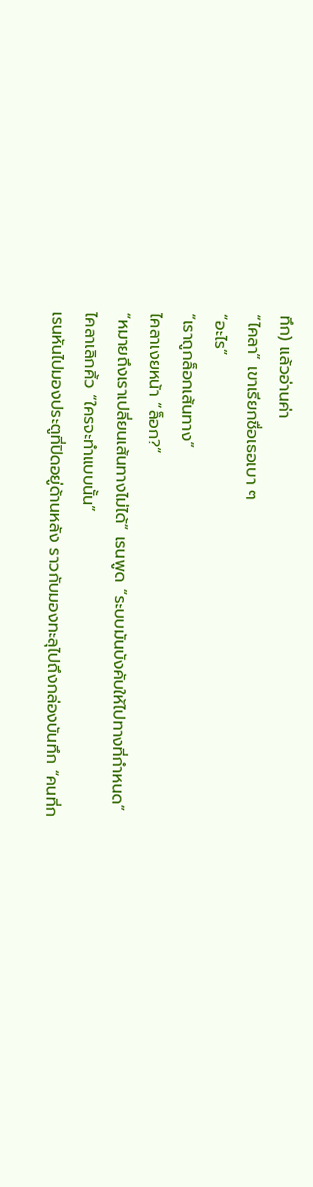ทึก) แล้วอ่านค่า
“ไคลา” เขาเรียกชื่อเธอเบา ๆ
“อะไร”
“เราถูกล็อกเส้นทาง”
ไคลาเงยหน้า “ล็อก?”
“หมายถึงเราเปลี่ยนเส้นทางไม่ได้” เรนพูด “ระบบมันบังคับให้ไปทางที่กำหนด”
ไคลาเลิกคิ้ว “ใครจะทำแบบนั้น”
เรนหันไปมองประตูที่ปิดอยู่ด้านหลัง ราวกับมองทะลุไปถึงกล่องบันทึก “คนที่ก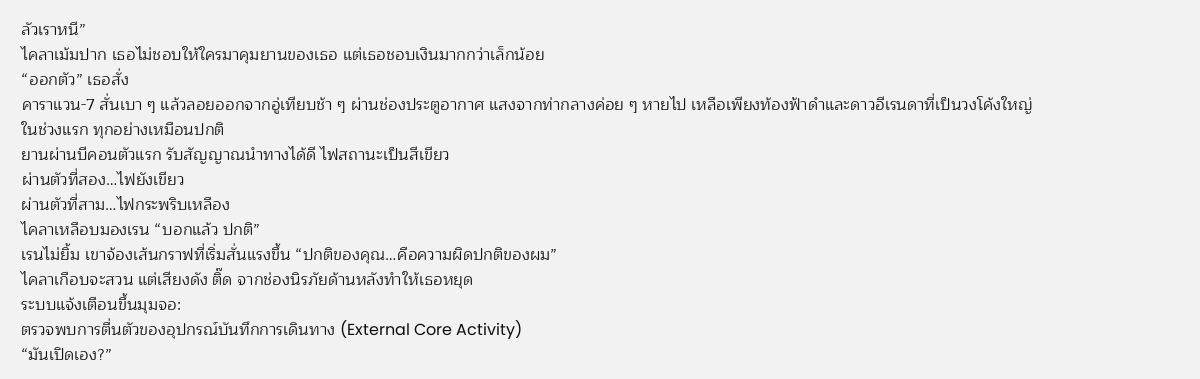ลัวเราหนี”
ไคลาเม้มปาก เธอไม่ชอบให้ใครมาคุมยานของเธอ แต่เธอชอบเงินมากกว่าเล็กน้อย
“ออกตัว” เธอสั่ง
คาราแวน-7 สั่นเบา ๆ แล้วลอยออกจากอู่เทียบช้า ๆ ผ่านช่องประตูอากาศ แสงจากท่ากลางค่อย ๆ หายไป เหลือเพียงท้องฟ้าดำและดาวอีเรนดาที่เป็นวงโค้งใหญ่
ในช่วงแรก ทุกอย่างเหมือนปกติ
ยานผ่านบีคอนตัวแรก รับสัญญาณนำทางได้ดี ไฟสถานะเป็นสีเขียว
ผ่านตัวที่สอง…ไฟยังเขียว
ผ่านตัวที่สาม…ไฟกระพริบเหลือง
ไคลาเหลือบมองเรน “บอกแล้ว ปกติ”
เรนไม่ยิ้ม เขาจ้องเส้นกราฟที่เริ่มสั่นแรงขึ้น “ปกติของคุณ…คือความผิดปกติของผม”
ไคลาเกือบจะสวน แต่เสียงดัง ติ๊ด จากช่องนิรภัยด้านหลังทำให้เธอหยุด
ระบบแจ้งเตือนขึ้นมุมจอ:
ตรวจพบการตื่นตัวของอุปกรณ์บันทึกการเดินทาง (External Core Activity)
“มันเปิดเอง?”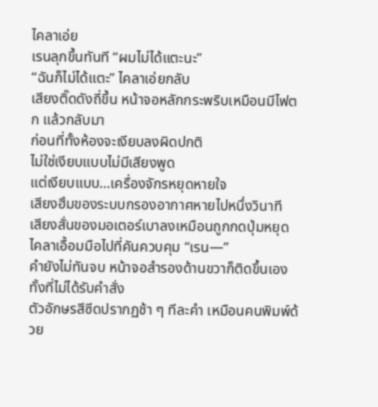ไคลาเอ่ย
เรนลุกขึ้นทันที “ผมไม่ได้แตะนะ”
“ฉันก็ไม่ได้แตะ” ไคลาเอ่ยกลับ
เสียงติ๊ดดังถี่ขึ้น หน้าจอหลักกระพริบเหมือนมีไฟตก แล้วกลับมา
ก่อนที่ทั้งห้องจะเงียบลงผิดปกติ
ไม่ใช่เงียบแบบไม่มีเสียงพูด
แต่เงียบแบบ…เครื่องจักรหยุดหายใจ
เสียงฮึมของระบบกรองอากาศหายไปหนึ่งวินาที
เสียงสั่นของมอเตอร์เบาลงเหมือนถูกกดปุ่มหยุด
ไคลาเอื้อมมือไปที่คันควบคุม “เรน—”
คำยังไม่ทันจบ หน้าจอสำรองด้านขวาก็ติดขึ้นเอง ทั้งที่ไม่ได้รับคำสั่ง
ตัวอักษรสีซีดปรากฏช้า ๆ ทีละคำ เหมือนคนพิมพ์ด้วย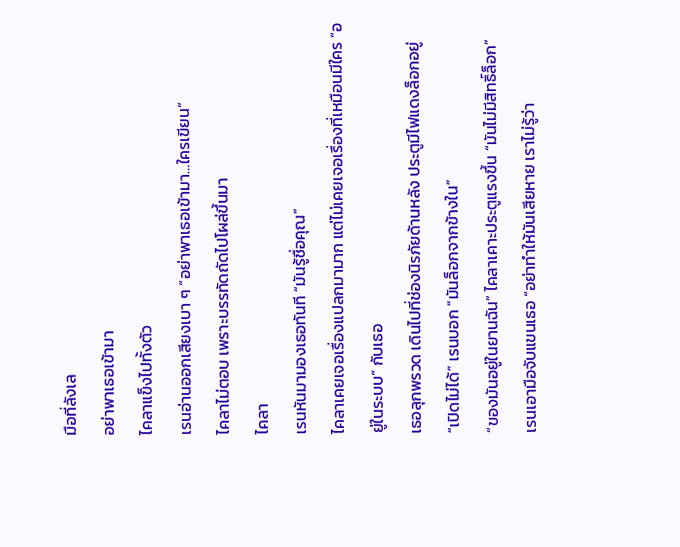มือที่ลังเล
อย่าพาเธอเข้ามา
ไคลาแข็งไปทั้งตัว
เรนอ่านออกเสียงเบา ๆ “อย่าพาเธอเข้ามา…ใครเขียน”
ไคลาไม่ตอบ เพราะบรรทัดถัดไปโผล่ขึ้นมา
ไคลา
เรนหันมามองเธอทันที “มันรู้ชื่อคุณ”
ไคลาเคยเจอเรื่องแปลกมามาก แต่ไม่เคยเจอเรื่องที่เหมือนมีใคร “อยู่ในระบบ” กับเธอ
เธอลุกพรวด เดินไปที่ช่องนิรภัยด้านหลัง ประตูมีไฟแดงล็อกอยู่
“เปิดไม่ได้” เรนบอก “มันล็อกจากข้างใน”
“ของมันอยู่ในยานฉัน” ไคลาเคาะประตูแรงขึ้น “มันไม่มีสิทธิ์ล็อก”
เรนเอามือจับแขนเธอ “อย่าทำให้มันเสียหาย เราไม่รู้ว่า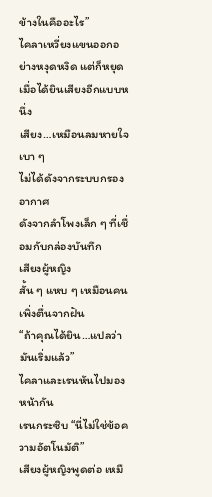ข้างในคืออะไร”
ไคลาเหวี่ยงแขนออกอย่างหงุดหงิด แต่ก็หยุดเมื่อได้ยินเสียงอีกแบบหนึ่ง
เสียง…เหมือนลมหายใจเบา ๆ
ไม่ได้ดังจากระบบกรองอากาศ
ดังจากลำโพงเล็ก ๆ ที่เชื่อมกับกล่องบันทึก
เสียงผู้หญิง
สั้น ๆ แหบ ๆ เหมือนคนเพิ่งตื่นจากฝัน
“ถ้าคุณได้ยิน…แปลว่ามันเริ่มแล้ว”
ไคลาและเรนหันไปมองหน้ากัน
เรนกระซิบ “นี่ไม่ใช่ข้อความอัตโนมัติ”
เสียงผู้หญิงพูดต่อ เหมื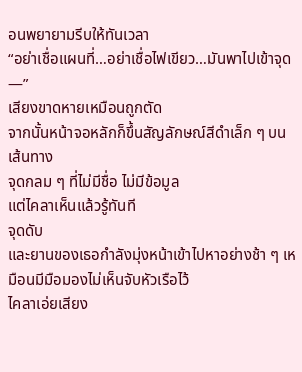อนพยายามรีบให้ทันเวลา
“อย่าเชื่อแผนที่…อย่าเชื่อไฟเขียว…มันพาไปเข้าจุด—”
เสียงขาดหายเหมือนถูกตัด
จากนั้นหน้าจอหลักก็ขึ้นสัญลักษณ์สีดำเล็ก ๆ บนเส้นทาง
จุดกลม ๆ ที่ไม่มีชื่อ ไม่มีข้อมูล
แต่ไคลาเห็นแล้วรู้ทันที
จุดดับ
และยานของเธอกำลังมุ่งหน้าเข้าไปหาอย่างช้า ๆ เหมือนมีมือมองไม่เห็นจับหัวเรือไว้
ไคลาเอ่ยเสียง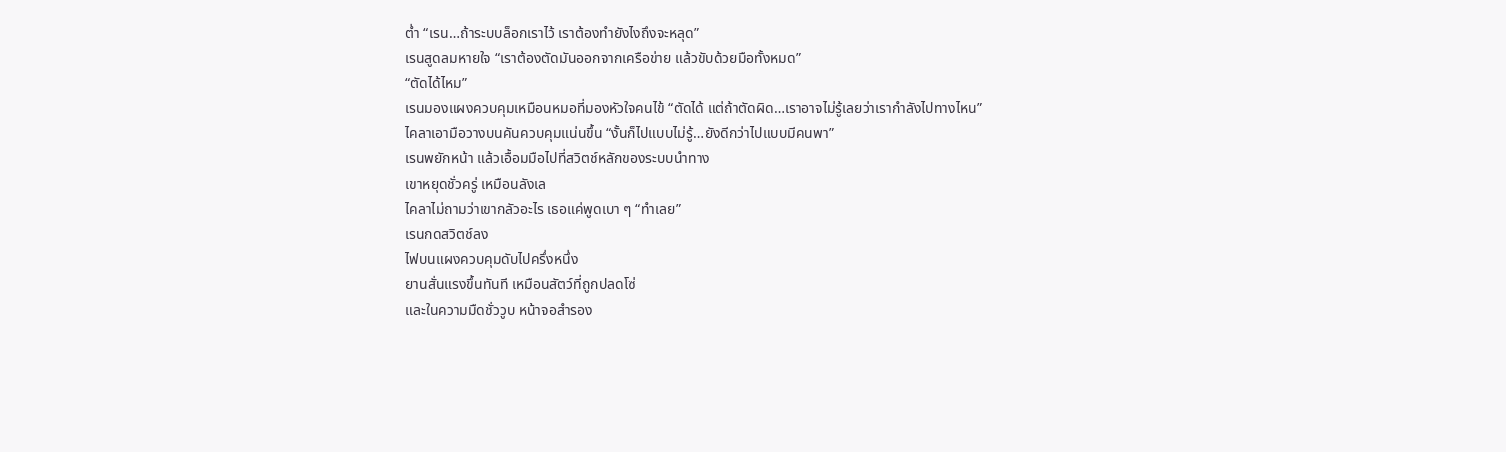ต่ำ “เรน…ถ้าระบบล็อกเราไว้ เราต้องทำยังไงถึงจะหลุด”
เรนสูดลมหายใจ “เราต้องตัดมันออกจากเครือข่าย แล้วขับด้วยมือทั้งหมด”
“ตัดได้ไหม”
เรนมองแผงควบคุมเหมือนหมอที่มองหัวใจคนไข้ “ตัดได้ แต่ถ้าตัดผิด…เราอาจไม่รู้เลยว่าเรากำลังไปทางไหน”
ไคลาเอามือวางบนคันควบคุมแน่นขึ้น “งั้นก็ไปแบบไม่รู้…ยังดีกว่าไปแบบมีคนพา”
เรนพยักหน้า แล้วเอื้อมมือไปที่สวิตช์หลักของระบบนำทาง
เขาหยุดชั่วครู่ เหมือนลังเล
ไคลาไม่ถามว่าเขากลัวอะไร เธอแค่พูดเบา ๆ “ทำเลย”
เรนกดสวิตช์ลง
ไฟบนแผงควบคุมดับไปครึ่งหนึ่ง
ยานสั่นแรงขึ้นทันที เหมือนสัตว์ที่ถูกปลดโซ่
และในความมืดชั่ววูบ หน้าจอสำรอง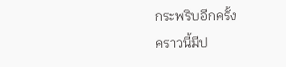กระพริบอีกครั้ง
คราวนี้มีป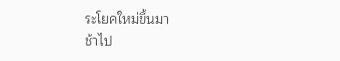ระโยคใหม่ขึ้นมา
ช้าไป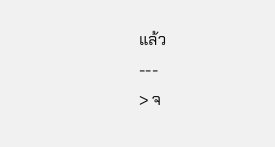แล้ว
---
> จ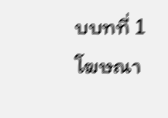บบทที่ 1
โฆษณา